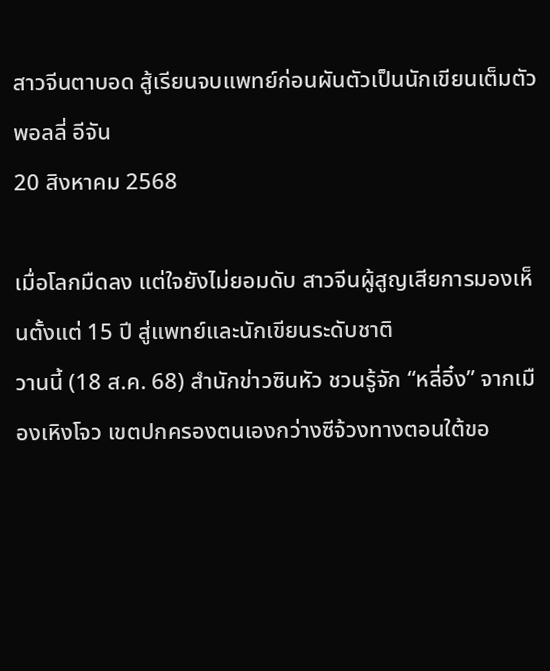สาวจีนตาบอด สู้เรียนจบแพทย์ก่อนผันตัวเป็นนักเขียนเต็มตัว
พอลลี่ อีจัน
20 สิงหาคม 2568

เมื่อโลกมืดลง แต่ใจยังไม่ยอมดับ สาวจีนผู้สูญเสียการมองเห็นตั้งแต่ 15 ปี สู่แพทย์และนักเขียนระดับชาติ
วานนี้ (18 ส.ค. 68) สำนักข่าวซินหัว ชวนรู้จัก “หลี่อิ๋ง” จากเมืองเหิงโจว เขตปกครองตนเองกว่างซีจ้วงทางตอนใต้ขอ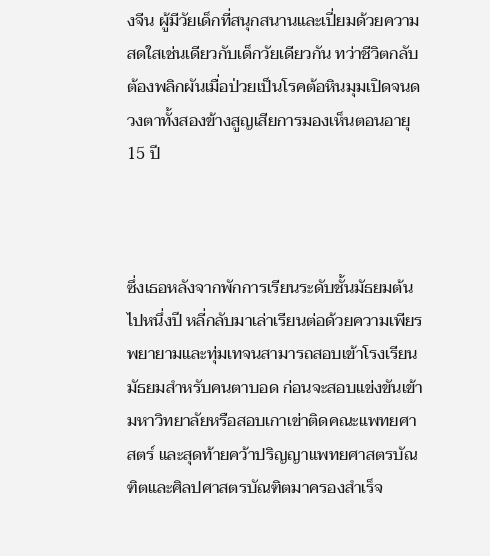งจีน ผู้มีวัยเด็กที่สนุกสนานและเปี่ยมด้วยความสดใสเช่นเดียวกับเด็กวัยเดียวกัน ทว่าชีวิตกลับต้องพลิกผันเมื่อป่วยเป็นโรคต้อหินมุมเปิดจนดวงตาทั้งสองข้างสูญเสียการมองเห็นตอนอายุ 15 ปี



ซึ่งเธอหลังจากพักการเรียนระดับชั้นมัธยมต้นไปหนึ่งปี หลี่กลับมาเล่าเรียนต่อด้วยความเพียรพยายามและทุ่มเทจนสามารถสอบเข้าโรงเรียนมัธยมสำหรับคนตาบอด ก่อนจะสอบแข่งขันเข้ามหาวิทยาลัยหรือสอบเกาเข่าติดคณะแพทยศาสตร์ และสุดท้ายคว้าปริญญาแพทยศาสตรบัณฑิตและศิลปศาสตรบัณฑิตมาครองสำเร็จ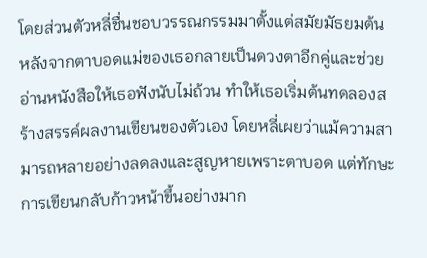โดยส่วนตัวหลี่ชื่นชอบวรรณกรรมมาตั้งแต่สมัยมัธยมต้น หลังจากตาบอดแม่ของเธอกลายเป็นดวงตาอีกคู่และช่วยอ่านหนังสือให้เธอฟังนับไม่ถ้วน ทำให้เธอเริ่มต้นทดลองสร้างสรรค์ผลงานเขียนของตัวเอง โดยหลี่เผยว่าแม้ความสามารถหลายอย่างลดลงและสูญหายเพราะตาบอด แต่ทักษะการเขียนกลับก้าวหน้าขึ้นอย่างมาก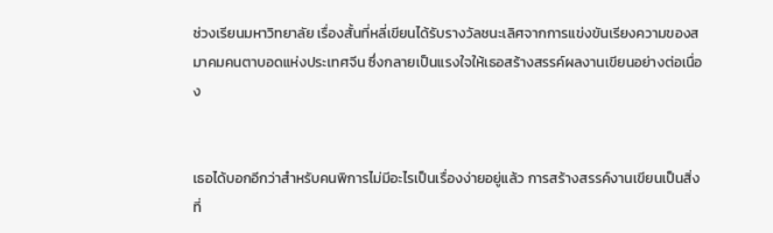ช่วงเรียนมหาวิทยาลัย เรื่องสั้นที่หลี่เขียนได้รับรางวัลชนะเลิศจากการแข่งขันเรียงความของสมาคมคนตาบอดแห่งประเทศจีน ซึ่งกลายเป็นแรงใจให้เธอสร้างสรรค์ผลงานเขียนอย่างต่อเนื่อง


เธอได้บอกอีกว่าสำหรับคนพิการไม่มีอะไรเป็นเรื่องง่ายอยู่แล้ว การสร้างสรรค์งานเขียนเป็นสิ่งที่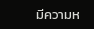มีความห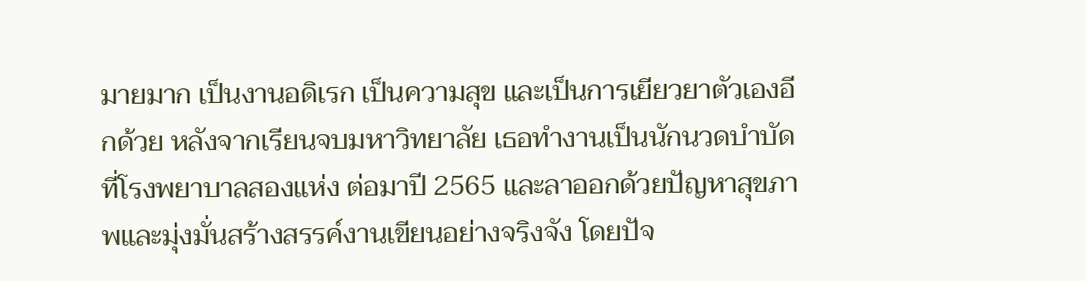มายมาก เป็นงานอดิเรก เป็นความสุข และเป็นการเยียวยาตัวเองอีกด้วย หลังจากเรียนจบมหาวิทยาลัย เธอทำงานเป็นนักนวดบำบัดที่โรงพยาบาลสองแห่ง ต่อมาปี 2565 และลาออกด้วยปัญหาสุขภาพและมุ่งมั่นสร้างสรรค์งานเขียนอย่างจริงจัง โดยปัจ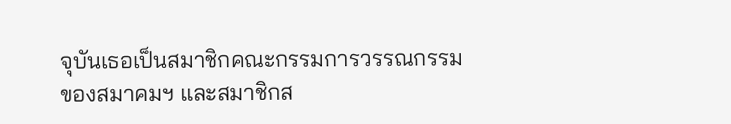จุบันเธอเป็นสมาชิกคณะกรรมการวรรณกรรมของสมาคมฯ และสมาชิกส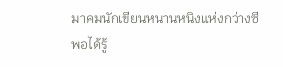มาคมนักเขียนหนานหนิงแห่งกว่างซี
พอได้รู้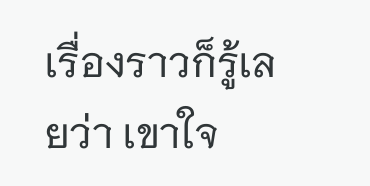เรื่องราวก็รู้เลยว่า เขาใจ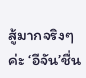สู้มากจริงๆค่ะ ‘อีจัน’ชื่น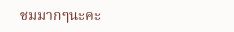ชมมากๆนะคะ